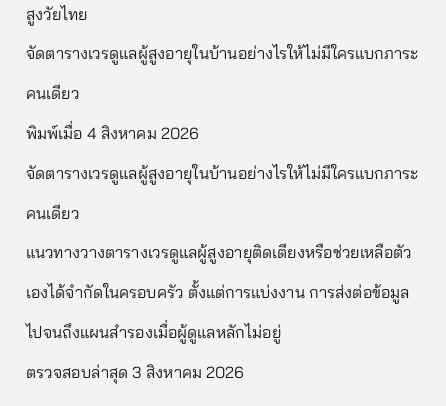สูงวัยไทย
จัดตารางเวรดูแลผู้สูงอายุในบ้านอย่างไรให้ไม่มีใครแบกภาระคนเดียว
พิมพ์เมื่อ 4 สิงหาคม 2026
จัดตารางเวรดูแลผู้สูงอายุในบ้านอย่างไรให้ไม่มีใครแบกภาระคนเดียว
แนวทางวางตารางเวรดูแลผู้สูงอายุติดเตียงหรือช่วยเหลือตัวเองได้จำกัดในครอบครัว ตั้งแต่การแบ่งงาน การส่งต่อข้อมูล ไปจนถึงแผนสำรองเมื่อผู้ดูแลหลักไม่อยู่
ตรวจสอบล่าสุด 3 สิงหาคม 2026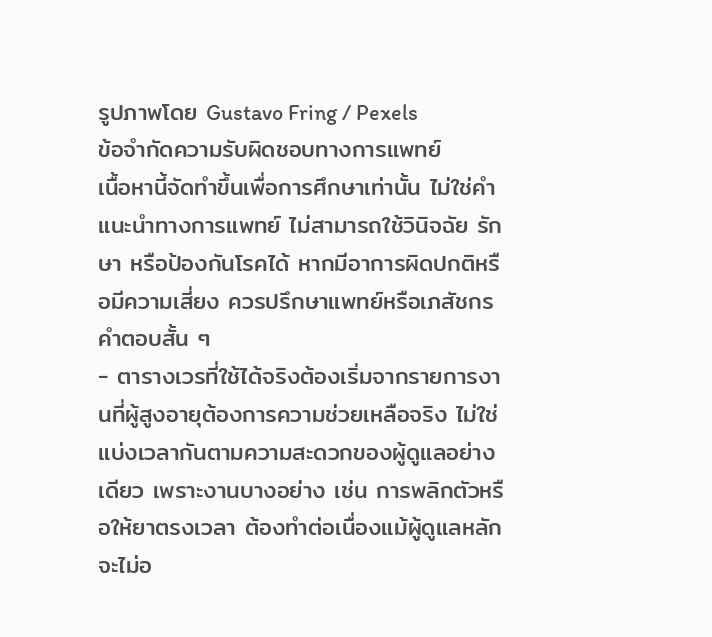รูปภาพโดย Gustavo Fring / Pexels
ข้อจำกัดความรับผิดชอบทางการแพทย์
เนื้อหานี้จัดทำขึ้นเพื่อการศึกษาเท่านั้น ไม่ใช่คำแนะนำทางการแพทย์ ไม่สามารถใช้วินิจฉัย รักษา หรือป้องกันโรคได้ หากมีอาการผิดปกติหรือมีความเสี่ยง ควรปรึกษาแพทย์หรือเภสัชกร
คำตอบสั้น ๆ
- ตารางเวรที่ใช้ได้จริงต้องเริ่มจากรายการงานที่ผู้สูงอายุต้องการความช่วยเหลือจริง ไม่ใช่แบ่งเวลากันตามความสะดวกของผู้ดูแลอย่างเดียว เพราะงานบางอย่าง เช่น การพลิกตัวหรือให้ยาตรงเวลา ต้องทำต่อเนื่องแม้ผู้ดูแลหลักจะไม่อ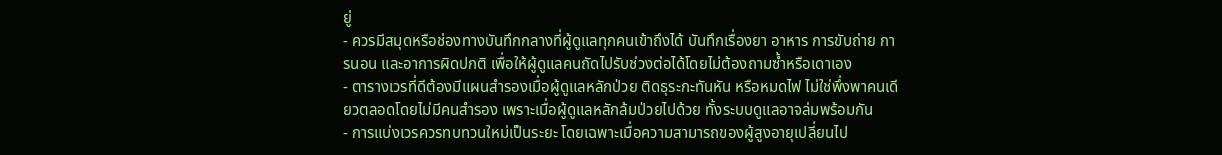ยู่
- ควรมีสมุดหรือช่องทางบันทึกกลางที่ผู้ดูแลทุกคนเข้าถึงได้ บันทึกเรื่องยา อาหาร การขับถ่าย การนอน และอาการผิดปกติ เพื่อให้ผู้ดูแลคนถัดไปรับช่วงต่อได้โดยไม่ต้องถามซ้ำหรือเดาเอง
- ตารางเวรที่ดีต้องมีแผนสำรองเมื่อผู้ดูแลหลักป่วย ติดธุระกะทันหัน หรือหมดไฟ ไม่ใช่พึ่งพาคนเดียวตลอดโดยไม่มีคนสำรอง เพราะเมื่อผู้ดูแลหลักล้มป่วยไปด้วย ทั้งระบบดูแลอาจล่มพร้อมกัน
- การแบ่งเวรควรทบทวนใหม่เป็นระยะ โดยเฉพาะเมื่อความสามารถของผู้สูงอายุเปลี่ยนไป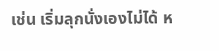เช่น เริ่มลุกนั่งเองไม่ได้ ห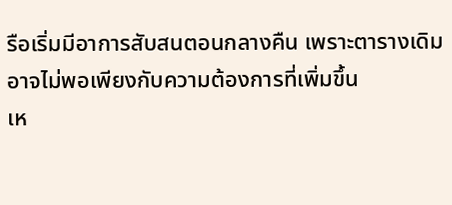รือเริ่มมีอาการสับสนตอนกลางคืน เพราะตารางเดิมอาจไม่พอเพียงกับความต้องการที่เพิ่มขึ้น
เห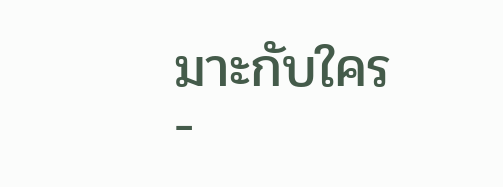มาะกับใคร
-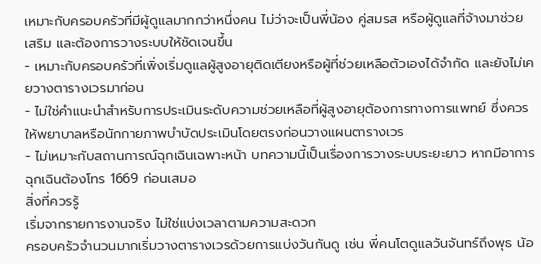เหมาะกับครอบครัวที่มีผู้ดูแลมากกว่าหนึ่งคน ไม่ว่าจะเป็นพี่น้อง คู่สมรส หรือผู้ดูแลที่จ้างมาช่วยเสริม และต้องการวางระบบให้ชัดเจนขึ้น
- เหมาะกับครอบครัวที่เพิ่งเริ่มดูแลผู้สูงอายุติดเตียงหรือผู้ที่ช่วยเหลือตัวเองได้จำกัด และยังไม่เคยวางตารางเวรมาก่อน
- ไม่ใช่คำแนะนำสำหรับการประเมินระดับความช่วยเหลือที่ผู้สูงอายุต้องการทางการแพทย์ ซึ่งควรให้พยาบาลหรือนักกายภาพบำบัดประเมินโดยตรงก่อนวางแผนตารางเวร
- ไม่เหมาะกับสถานการณ์ฉุกเฉินเฉพาะหน้า บทความนี้เป็นเรื่องการวางระบบระยะยาว หากมีอาการฉุกเฉินต้องโทร 1669 ก่อนเสมอ
สิ่งที่ควรรู้
เริ่มจากรายการงานจริง ไม่ใช่แบ่งเวลาตามความสะดวก
ครอบครัวจำนวนมากเริ่มวางตารางเวรด้วยการแบ่งวันกันดู เช่น พี่คนโตดูแลวันจันทร์ถึงพุธ น้อ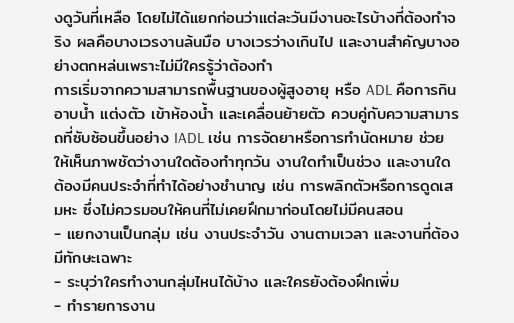งดูวันที่เหลือ โดยไม่ได้แยกก่อนว่าแต่ละวันมีงานอะไรบ้างที่ต้องทำจริง ผลคือบางเวรงานล้นมือ บางเวรว่างเกินไป และงานสำคัญบางอย่างตกหล่นเพราะไม่มีใครรู้ว่าต้องทำ
การเริ่มจากความสามารถพื้นฐานของผู้สูงอายุ หรือ ADL คือการกิน อาบน้ำ แต่งตัว เข้าห้องน้ำ และเคลื่อนย้ายตัว ควบคู่กับความสามารถที่ซับซ้อนขึ้นอย่าง IADL เช่น การจัดยาหรือการทำนัดหมาย ช่วยให้เห็นภาพชัดว่างานใดต้องทำทุกวัน งานใดทำเป็นช่วง และงานใดต้องมีคนประจำที่ทำได้อย่างชำนาญ เช่น การพลิกตัวหรือการดูดเสมหะ ซึ่งไม่ควรมอบให้คนที่ไม่เคยฝึกมาก่อนโดยไม่มีคนสอน
- แยกงานเป็นกลุ่ม เช่น งานประจำวัน งานตามเวลา และงานที่ต้องมีทักษะเฉพาะ
- ระบุว่าใครทำงานกลุ่มไหนได้บ้าง และใครยังต้องฝึกเพิ่ม
- ทำรายการงาน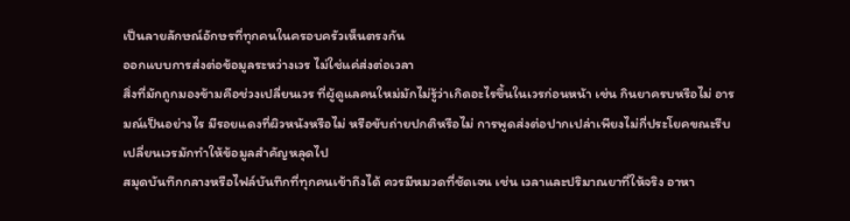เป็นลายลักษณ์อักษรที่ทุกคนในครอบครัวเห็นตรงกัน
ออกแบบการส่งต่อข้อมูลระหว่างเวร ไม่ใช่แค่ส่งต่อเวลา
สิ่งที่มักถูกมองข้ามคือช่วงเปลี่ยนเวร ที่ผู้ดูแลคนใหม่มักไม่รู้ว่าเกิดอะไรขึ้นในเวรก่อนหน้า เช่น กินยาครบหรือไม่ อารมณ์เป็นอย่างไร มีรอยแดงที่ผิวหนังหรือไม่ หรือขับถ่ายปกติหรือไม่ การพูดส่งต่อปากเปล่าเพียงไม่กี่ประโยคขณะรีบเปลี่ยนเวรมักทำให้ข้อมูลสำคัญหลุดไป
สมุดบันทึกกลางหรือไฟล์บันทึกที่ทุกคนเข้าถึงได้ ควรมีหมวดที่ชัดเจน เช่น เวลาและปริมาณยาที่ให้จริง อาหา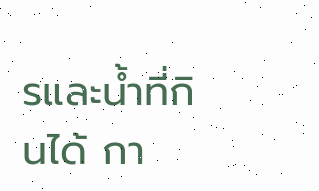รและน้ำที่กินได้ กา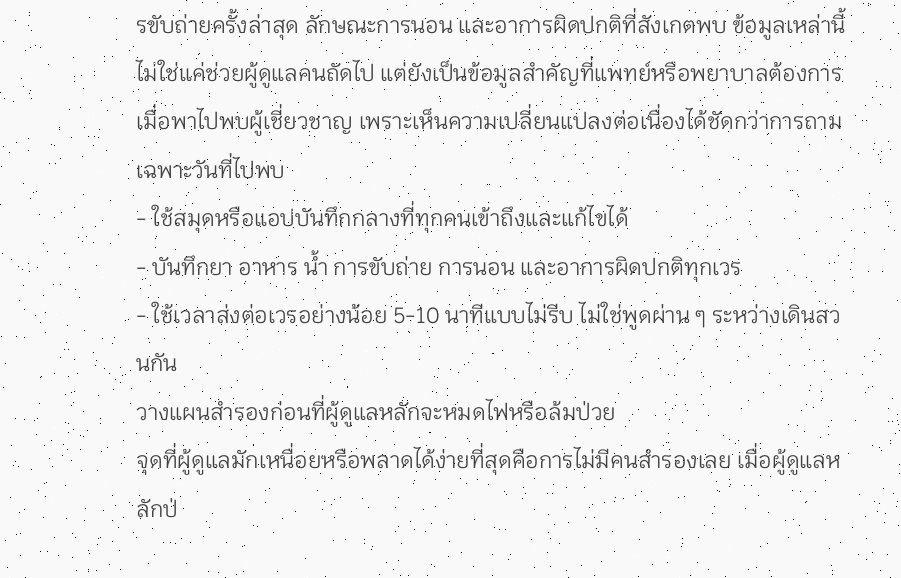รขับถ่ายครั้งล่าสุด ลักษณะการนอน และอาการผิดปกติที่สังเกตพบ ข้อมูลเหล่านี้ไม่ใช่แค่ช่วยผู้ดูแลคนถัดไป แต่ยังเป็นข้อมูลสำคัญที่แพทย์หรือพยาบาลต้องการเมื่อพาไปพบผู้เชี่ยวชาญ เพราะเห็นความเปลี่ยนแปลงต่อเนื่องได้ชัดกว่าการถามเฉพาะวันที่ไปพบ
- ใช้สมุดหรือแอปบันทึกกลางที่ทุกคนเข้าถึงและแก้ไขได้
- บันทึกยา อาหาร น้ำ การขับถ่าย การนอน และอาการผิดปกติทุกเวร
- ใช้เวลาส่งต่อเวรอย่างน้อย 5-10 นาทีแบบไม่รีบ ไม่ใช่พูดผ่าน ๆ ระหว่างเดินสวนกัน
วางแผนสำรองก่อนที่ผู้ดูแลหลักจะหมดไฟหรือล้มป่วย
จุดที่ผู้ดูแลมักเหนื่อยหรือพลาดได้ง่ายที่สุดคือการไม่มีคนสำรองเลย เมื่อผู้ดูแลหลักป่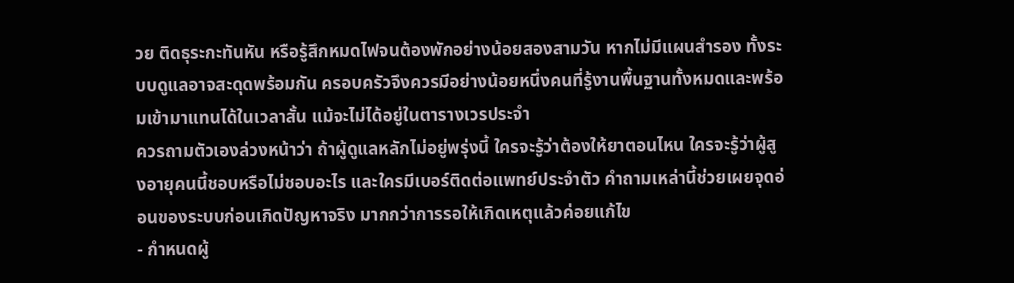วย ติดธุระกะทันหัน หรือรู้สึกหมดไฟจนต้องพักอย่างน้อยสองสามวัน หากไม่มีแผนสำรอง ทั้งระบบดูแลอาจสะดุดพร้อมกัน ครอบครัวจึงควรมีอย่างน้อยหนึ่งคนที่รู้งานพื้นฐานทั้งหมดและพร้อมเข้ามาแทนได้ในเวลาสั้น แม้จะไม่ได้อยู่ในตารางเวรประจำ
ควรถามตัวเองล่วงหน้าว่า ถ้าผู้ดูแลหลักไม่อยู่พรุ่งนี้ ใครจะรู้ว่าต้องให้ยาตอนไหน ใครจะรู้ว่าผู้สูงอายุคนนี้ชอบหรือไม่ชอบอะไร และใครมีเบอร์ติดต่อแพทย์ประจำตัว คำถามเหล่านี้ช่วยเผยจุดอ่อนของระบบก่อนเกิดปัญหาจริง มากกว่าการรอให้เกิดเหตุแล้วค่อยแก้ไข
- กำหนดผู้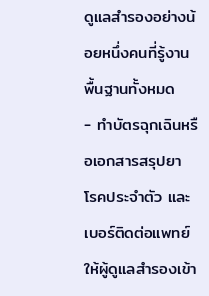ดูแลสำรองอย่างน้อยหนึ่งคนที่รู้งานพื้นฐานทั้งหมด
- ทำบัตรฉุกเฉินหรือเอกสารสรุปยา โรคประจำตัว และเบอร์ติดต่อแพทย์ ให้ผู้ดูแลสำรองเข้า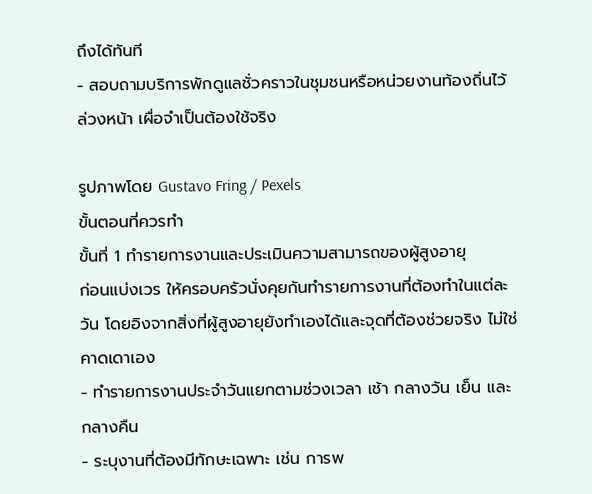ถึงได้ทันที
- สอบถามบริการพักดูแลชั่วคราวในชุมชนหรือหน่วยงานท้องถิ่นไว้ล่วงหน้า เผื่อจำเป็นต้องใช้จริง

รูปภาพโดย Gustavo Fring / Pexels
ขั้นตอนที่ควรทำ
ขั้นที่ 1 ทำรายการงานและประเมินความสามารถของผู้สูงอายุ
ก่อนแบ่งเวร ให้ครอบครัวนั่งคุยกันทำรายการงานที่ต้องทำในแต่ละวัน โดยอิงจากสิ่งที่ผู้สูงอายุยังทำเองได้และจุดที่ต้องช่วยจริง ไม่ใช่คาดเดาเอง
- ทำรายการงานประจำวันแยกตามช่วงเวลา เช้า กลางวัน เย็น และกลางคืน
- ระบุงานที่ต้องมีทักษะเฉพาะ เช่น การพ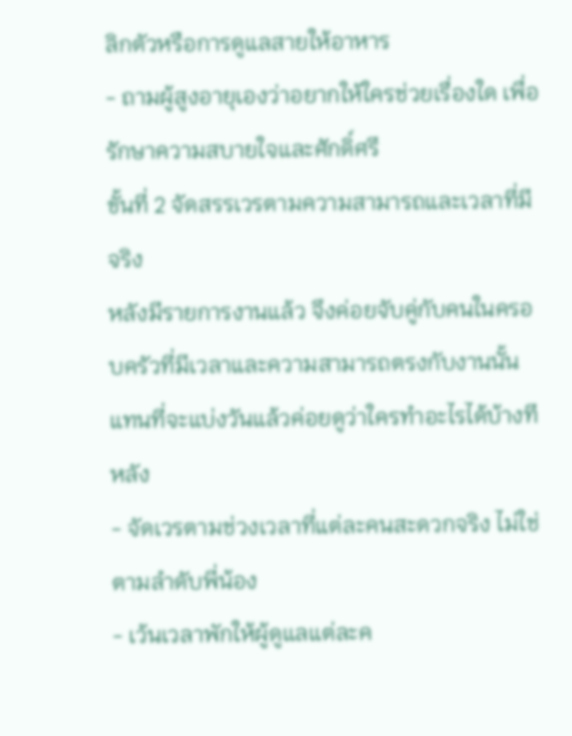ลิกตัวหรือการดูแลสายให้อาหาร
- ถามผู้สูงอายุเองว่าอยากให้ใครช่วยเรื่องใด เพื่อรักษาความสบายใจและศักดิ์ศรี
ขั้นที่ 2 จัดสรรเวรตามความสามารถและเวลาที่มีจริง
หลังมีรายการงานแล้ว จึงค่อยจับคู่กับคนในครอบครัวที่มีเวลาและความสามารถตรงกับงานนั้น แทนที่จะแบ่งวันแล้วค่อยดูว่าใครทำอะไรได้บ้างทีหลัง
- จัดเวรตามช่วงเวลาที่แต่ละคนสะดวกจริง ไม่ใช่ตามลำดับพี่น้อง
- เว้นเวลาพักให้ผู้ดูแลแต่ละค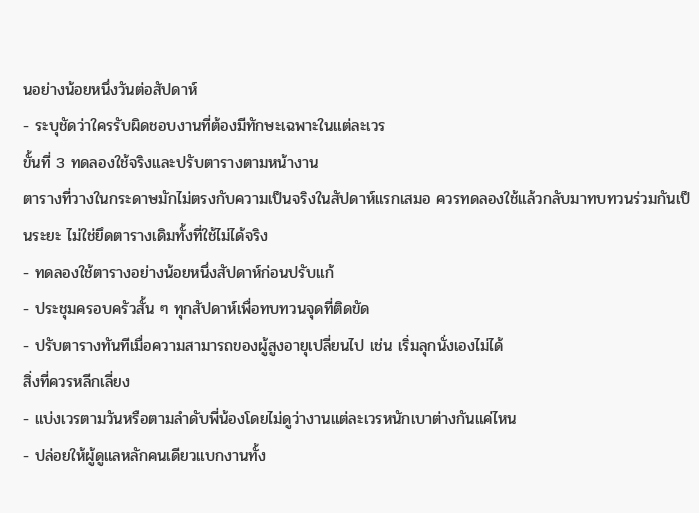นอย่างน้อยหนึ่งวันต่อสัปดาห์
- ระบุชัดว่าใครรับผิดชอบงานที่ต้องมีทักษะเฉพาะในแต่ละเวร
ขั้นที่ 3 ทดลองใช้จริงและปรับตารางตามหน้างาน
ตารางที่วางในกระดาษมักไม่ตรงกับความเป็นจริงในสัปดาห์แรกเสมอ ควรทดลองใช้แล้วกลับมาทบทวนร่วมกันเป็นระยะ ไม่ใช่ยึดตารางเดิมทั้งที่ใช้ไม่ได้จริง
- ทดลองใช้ตารางอย่างน้อยหนึ่งสัปดาห์ก่อนปรับแก้
- ประชุมครอบครัวสั้น ๆ ทุกสัปดาห์เพื่อทบทวนจุดที่ติดขัด
- ปรับตารางทันทีเมื่อความสามารถของผู้สูงอายุเปลี่ยนไป เช่น เริ่มลุกนั่งเองไม่ได้
สิ่งที่ควรหลีกเลี่ยง
- แบ่งเวรตามวันหรือตามลำดับพี่น้องโดยไม่ดูว่างานแต่ละเวรหนักเบาต่างกันแค่ไหน
- ปล่อยให้ผู้ดูแลหลักคนเดียวแบกงานทั้ง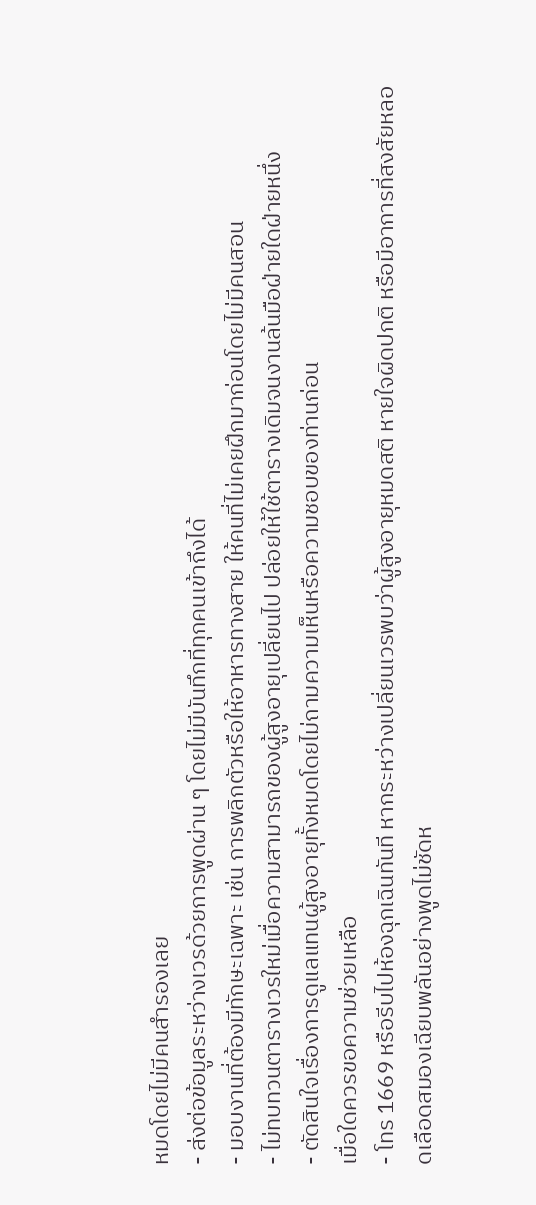หมดโดยไม่มีคนสำรองเลย
- ส่งต่อข้อมูลระหว่างเวรด้วยการพูดผ่าน ๆ โดยไม่มีบันทึกที่ทุกคนเข้าถึงได้
- มอบงานที่ต้องมีทักษะเฉพาะ เช่น การพลิกตัวหรือให้อาหารทางสาย ให้คนที่ไม่เคยฝึกมาก่อนโดยไม่มีคนสอน
- ไม่ทบทวนตารางเวรใหม่เมื่อความสามารถของผู้สูงอายุเปลี่ยนไป ปล่อยให้ใช้ตารางเดิมจนงานล้นมือฝ่ายใดฝ่ายหนึ่ง
- ตัดสินใจเรื่องการดูแลแทนผู้สูงอายุทั้งหมดโดยไม่ถามความเห็นหรือความชอบของท่านก่อน
เมื่อใดควรขอความช่วยเหลือ
- โทร 1669 หรือรีบไปห้องฉุกเฉินทันที หากระหว่างเปลี่ยนเวรพบว่าผู้สูงอายุหมดสติ หายใจผิดปกติ หรือมีอาการที่สงสัยหลอดเลือดสมองเฉียบพลันอย่างพูดไม่ชัดห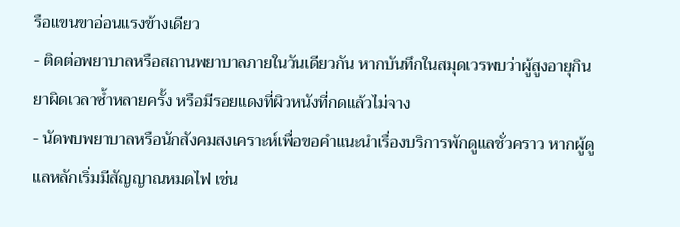รือแขนขาอ่อนแรงข้างเดียว
- ติดต่อพยาบาลหรือสถานพยาบาลภายในวันเดียวกัน หากบันทึกในสมุดเวรพบว่าผู้สูงอายุกินยาผิดเวลาซ้ำหลายครั้ง หรือมีรอยแดงที่ผิวหนังที่กดแล้วไม่จาง
- นัดพบพยาบาลหรือนักสังคมสงเคราะห์เพื่อขอคำแนะนำเรื่องบริการพักดูแลชั่วคราว หากผู้ดูแลหลักเริ่มมีสัญญาณหมดไฟ เช่น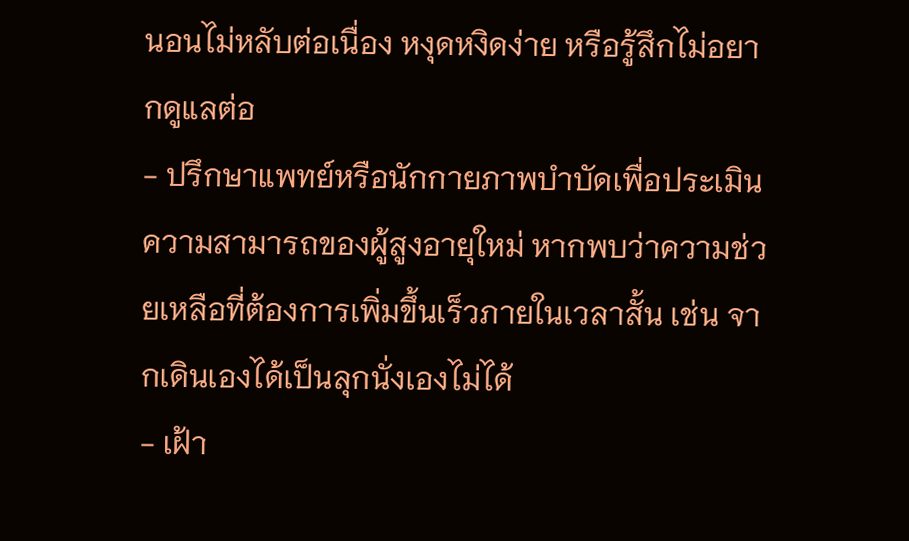นอนไม่หลับต่อเนื่อง หงุดหงิดง่าย หรือรู้สึกไม่อยากดูแลต่อ
- ปรึกษาแพทย์หรือนักกายภาพบำบัดเพื่อประเมินความสามารถของผู้สูงอายุใหม่ หากพบว่าความช่วยเหลือที่ต้องการเพิ่มขึ้นเร็วภายในเวลาสั้น เช่น จากเดินเองได้เป็นลุกนั่งเองไม่ได้
- เฝ้า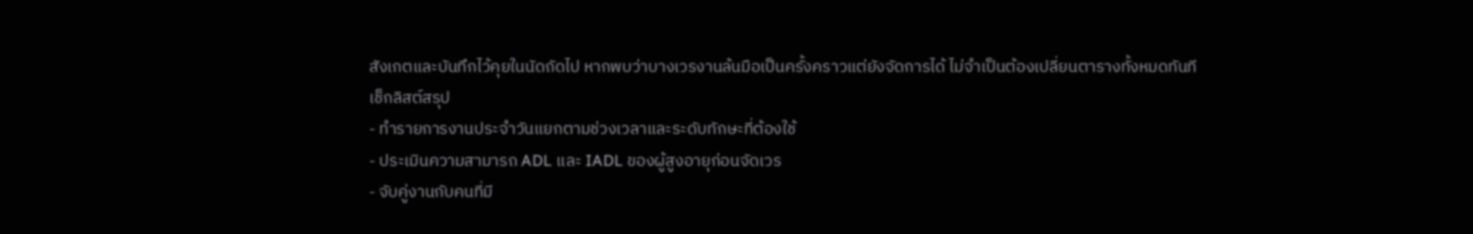สังเกตและบันทึกไว้คุยในนัดถัดไป หากพบว่าบางเวรงานล้นมือเป็นครั้งคราวแต่ยังจัดการได้ ไม่จำเป็นต้องเปลี่ยนตารางทั้งหมดทันที
เช็กลิสต์สรุป
- ทำรายการงานประจำวันแยกตามช่วงเวลาและระดับทักษะที่ต้องใช้
- ประเมินความสามารถ ADL และ IADL ของผู้สูงอายุก่อนจัดเวร
- จับคู่งานกับคนที่มี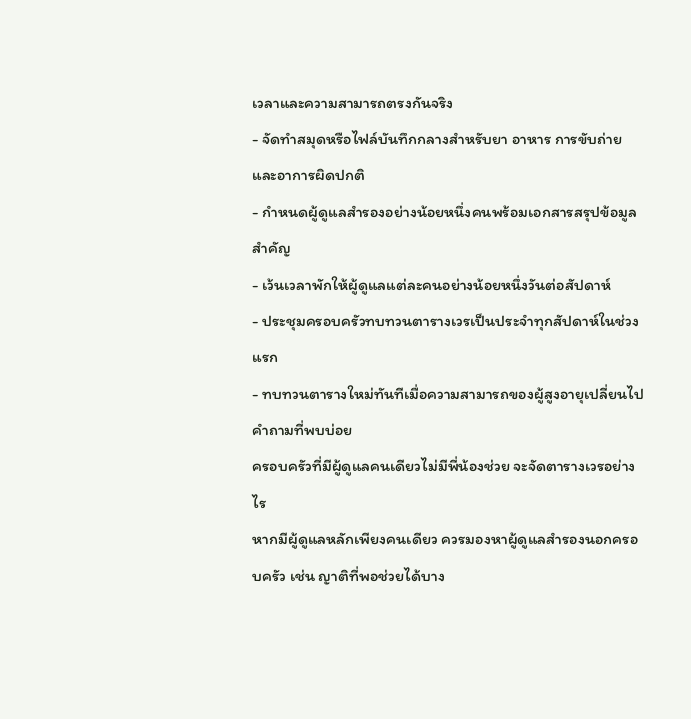เวลาและความสามารถตรงกันจริง
- จัดทำสมุดหรือไฟล์บันทึกกลางสำหรับยา อาหาร การขับถ่าย และอาการผิดปกติ
- กำหนดผู้ดูแลสำรองอย่างน้อยหนึ่งคนพร้อมเอกสารสรุปข้อมูลสำคัญ
- เว้นเวลาพักให้ผู้ดูแลแต่ละคนอย่างน้อยหนึ่งวันต่อสัปดาห์
- ประชุมครอบครัวทบทวนตารางเวรเป็นประจำทุกสัปดาห์ในช่วงแรก
- ทบทวนตารางใหม่ทันทีเมื่อความสามารถของผู้สูงอายุเปลี่ยนไป
คำถามที่พบบ่อย
ครอบครัวที่มีผู้ดูแลคนเดียวไม่มีพี่น้องช่วย จะจัดตารางเวรอย่างไร
หากมีผู้ดูแลหลักเพียงคนเดียว ควรมองหาผู้ดูแลสำรองนอกครอบครัว เช่น ญาติที่พอช่วยได้บาง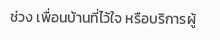ช่วง เพื่อนบ้านที่ไว้ใจ หรือบริการผู้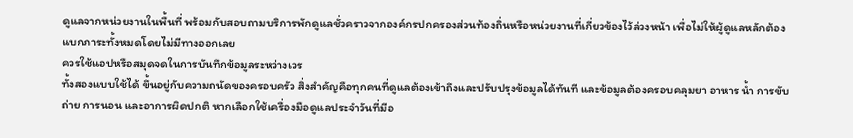ดูแลจากหน่วยงานในพื้นที่ พร้อมกับสอบถามบริการพักดูแลชั่วคราวจากองค์กรปกครองส่วนท้องถิ่นหรือหน่วยงานที่เกี่ยวข้องไว้ล่วงหน้า เพื่อไม่ให้ผู้ดูแลหลักต้องแบกภาระทั้งหมดโดยไม่มีทางออกเลย
ควรใช้แอปหรือสมุดจดในการบันทึกข้อมูลระหว่างเวร
ทั้งสองแบบใช้ได้ ขึ้นอยู่กับความถนัดของครอบครัว สิ่งสำคัญคือทุกคนที่ดูแลต้องเข้าถึงและปรับปรุงข้อมูลได้ทันที และข้อมูลต้องครอบคลุมยา อาหาร น้ำ การขับถ่าย การนอน และอาการผิดปกติ หากเลือกใช้เครื่องมือดูแลประจำวันที่มีอ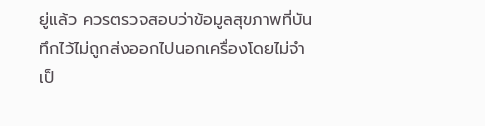ยู่แล้ว ควรตรวจสอบว่าข้อมูลสุขภาพที่บันทึกไว้ไม่ถูกส่งออกไปนอกเครื่องโดยไม่จำเป็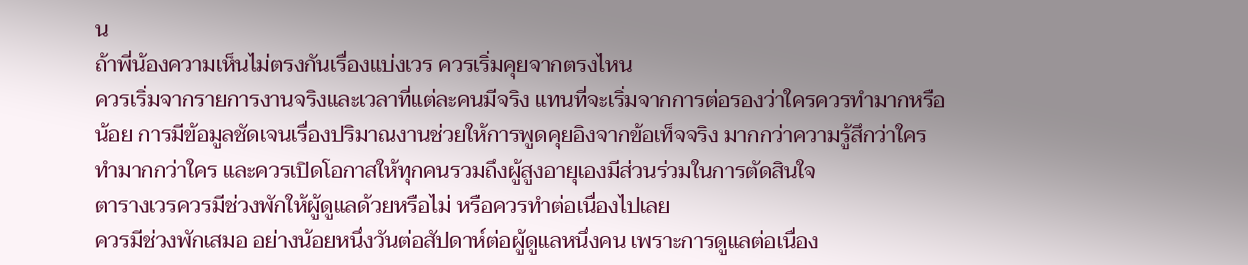น
ถ้าพี่น้องความเห็นไม่ตรงกันเรื่องแบ่งเวร ควรเริ่มคุยจากตรงไหน
ควรเริ่มจากรายการงานจริงและเวลาที่แต่ละคนมีจริง แทนที่จะเริ่มจากการต่อรองว่าใครควรทำมากหรือน้อย การมีข้อมูลชัดเจนเรื่องปริมาณงานช่วยให้การพูดคุยอิงจากข้อเท็จจริง มากกว่าความรู้สึกว่าใครทำมากกว่าใคร และควรเปิดโอกาสให้ทุกคนรวมถึงผู้สูงอายุเองมีส่วนร่วมในการตัดสินใจ
ตารางเวรควรมีช่วงพักให้ผู้ดูแลด้วยหรือไม่ หรือควรทำต่อเนื่องไปเลย
ควรมีช่วงพักเสมอ อย่างน้อยหนึ่งวันต่อสัปดาห์ต่อผู้ดูแลหนึ่งคน เพราะการดูแลต่อเนื่อง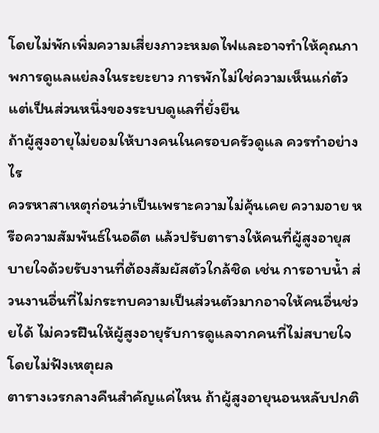โดยไม่พักเพิ่มความเสี่ยงภาวะหมดไฟและอาจทำให้คุณภาพการดูแลแย่ลงในระยะยาว การพักไม่ใช่ความเห็นแก่ตัว แต่เป็นส่วนหนึ่งของระบบดูแลที่ยั่งยืน
ถ้าผู้สูงอายุไม่ยอมให้บางคนในครอบครัวดูแล ควรทำอย่างไร
ควรหาสาเหตุก่อนว่าเป็นเพราะความไม่คุ้นเคย ความอาย หรือความสัมพันธ์ในอดีต แล้วปรับตารางให้คนที่ผู้สูงอายุสบายใจด้วยรับงานที่ต้องสัมผัสตัวใกล้ชิด เช่น การอาบน้ำ ส่วนงานอื่นที่ไม่กระทบความเป็นส่วนตัวมากอาจให้คนอื่นช่วยได้ ไม่ควรฝืนให้ผู้สูงอายุรับการดูแลจากคนที่ไม่สบายใจโดยไม่ฟังเหตุผล
ตารางเวรกลางคืนสำคัญแค่ไหน ถ้าผู้สูงอายุนอนหลับปกติ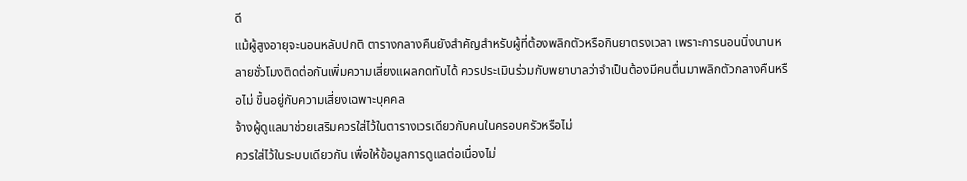ดี
แม้ผู้สูงอายุจะนอนหลับปกติ ตารางกลางคืนยังสำคัญสำหรับผู้ที่ต้องพลิกตัวหรือกินยาตรงเวลา เพราะการนอนนิ่งนานหลายชั่วโมงติดต่อกันเพิ่มความเสี่ยงแผลกดทับได้ ควรประเมินร่วมกับพยาบาลว่าจำเป็นต้องมีคนตื่นมาพลิกตัวกลางคืนหรือไม่ ขึ้นอยู่กับความเสี่ยงเฉพาะบุคคล
จ้างผู้ดูแลมาช่วยเสริมควรใส่ไว้ในตารางเวรเดียวกับคนในครอบครัวหรือไม่
ควรใส่ไว้ในระบบเดียวกัน เพื่อให้ข้อมูลการดูแลต่อเนื่องไม่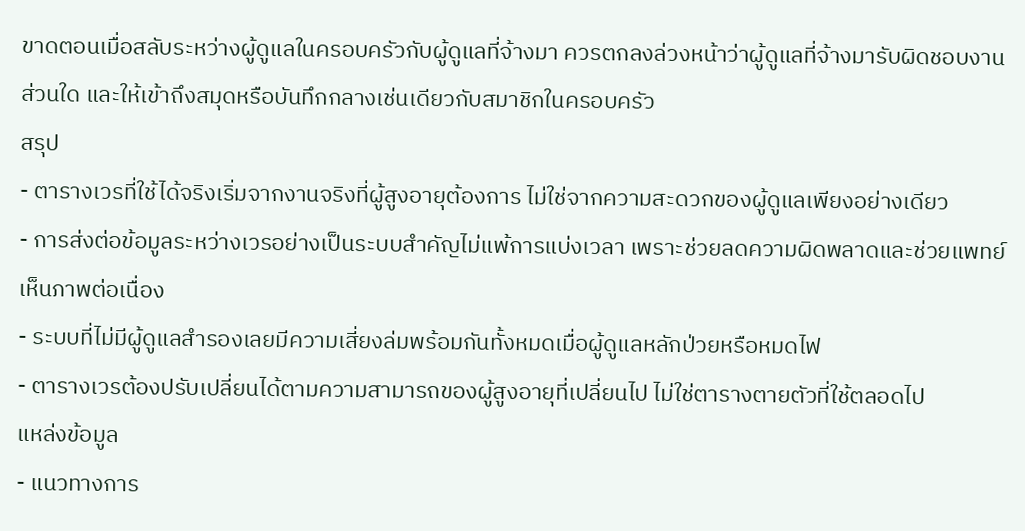ขาดตอนเมื่อสลับระหว่างผู้ดูแลในครอบครัวกับผู้ดูแลที่จ้างมา ควรตกลงล่วงหน้าว่าผู้ดูแลที่จ้างมารับผิดชอบงานส่วนใด และให้เข้าถึงสมุดหรือบันทึกกลางเช่นเดียวกับสมาชิกในครอบครัว
สรุป
- ตารางเวรที่ใช้ได้จริงเริ่มจากงานจริงที่ผู้สูงอายุต้องการ ไม่ใช่จากความสะดวกของผู้ดูแลเพียงอย่างเดียว
- การส่งต่อข้อมูลระหว่างเวรอย่างเป็นระบบสำคัญไม่แพ้การแบ่งเวลา เพราะช่วยลดความผิดพลาดและช่วยแพทย์เห็นภาพต่อเนื่อง
- ระบบที่ไม่มีผู้ดูแลสำรองเลยมีความเสี่ยงล่มพร้อมกันทั้งหมดเมื่อผู้ดูแลหลักป่วยหรือหมดไฟ
- ตารางเวรต้องปรับเปลี่ยนได้ตามความสามารถของผู้สูงอายุที่เปลี่ยนไป ไม่ใช่ตารางตายตัวที่ใช้ตลอดไป
แหล่งข้อมูล
- แนวทางการ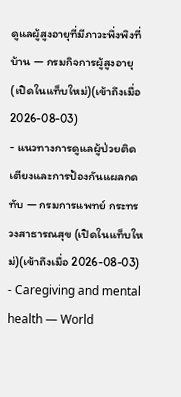ดูแลผู้สูงอายุที่มีภาวะพึ่งพิงที่บ้าน — กรมกิจการผู้สูงอายุ (เปิดในแท็บใหม่)(เข้าถึงเมื่อ 2026-08-03)
- แนวทางการดูแลผู้ป่วยติดเตียงและการป้องกันแผลกดทับ — กรมการแพทย์ กระทรวงสาธารณสุข (เปิดในแท็บใหม่)(เข้าถึงเมื่อ 2026-08-03)
- Caregiving and mental health — World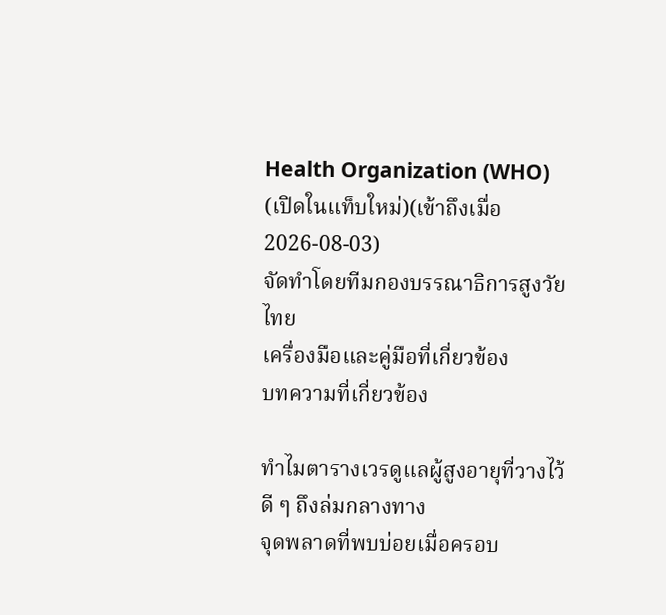Health Organization (WHO) (เปิดในแท็บใหม่)(เข้าถึงเมื่อ 2026-08-03)
จัดทำโดยทีมกองบรรณาธิการสูงวัยไทย
เครื่องมือและคู่มือที่เกี่ยวข้อง
บทความที่เกี่ยวข้อง

ทำไมตารางเวรดูแลผู้สูงอายุที่วางไว้ดี ๆ ถึงล่มกลางทาง
จุดพลาดที่พบบ่อยเมื่อครอบ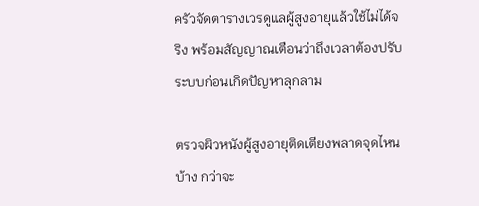ครัวจัดตารางเวรดูแลผู้สูงอายุแล้วใช้ไม่ได้จริง พร้อมสัญญาณเตือนว่าถึงเวลาต้องปรับระบบก่อนเกิดปัญหาลุกลาม

ตรวจผิวหนังผู้สูงอายุติดเตียงพลาดจุดไหนบ้าง กว่าจะ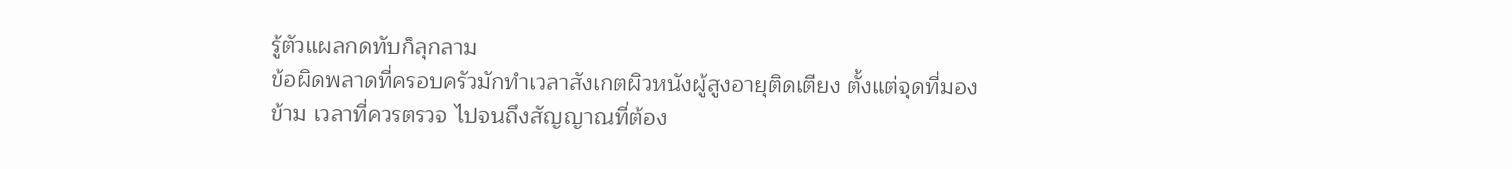รู้ตัวแผลกดทับก็ลุกลาม
ข้อผิดพลาดที่ครอบครัวมักทำเวลาสังเกตผิวหนังผู้สูงอายุติดเตียง ตั้งแต่จุดที่มองข้าม เวลาที่ควรตรวจ ไปจนถึงสัญญาณที่ต้อง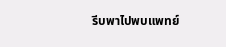รีบพาไปพบแพทย์